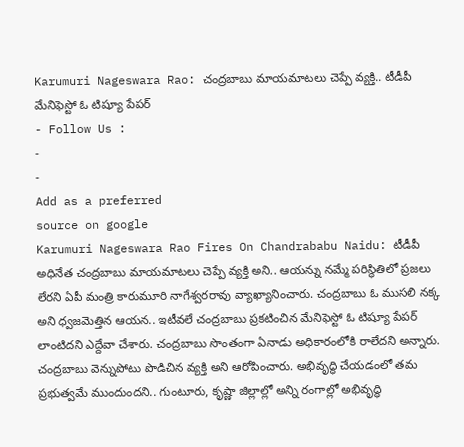Karumuri Nageswara Rao: చంద్రబాబు మాయమాటలు చెప్పే వ్యక్తి.. టీడీపీ మేనిఫెస్టో ఓ టిష్యూ పేపర్
- Follow Us :
-
-
Add as a preferred
source on google
Karumuri Nageswara Rao Fires On Chandrababu Naidu: టీడీపీ అధినేత చంద్రబాబు మాయమాటలు చెప్పే వ్యక్తి అని.. ఆయన్ను నమ్మే పరిస్థితిలో ప్రజలు లేరని ఏపీ మంత్రి కారుమూరి నాగేశ్వరరావు వ్యాఖ్యానించారు. చంద్రబాబు ఓ ముసలి నక్క అని ధ్వజమెత్తిన ఆయన.. ఇటీవలే చంద్రబాబు ప్రకటించిన మేనిఫెస్టో ఓ టిష్యూ పేపర్ లాంటిదని ఎద్దేవా చేశారు. చంద్రబాబు సొంతంగా ఏనాడు అధికారంలోకి రాలేదని అన్నారు. చంద్రబాబు వెన్నుపోటు పొడిచిన వ్యక్తి అని ఆరోపించారు. అభివృద్ధి చేయడంలో తమ ప్రభుత్వమే ముందుందని.. గుంటూరు, కృష్ణా జిల్లాల్లో అన్ని రంగాల్లో అభివృద్ధి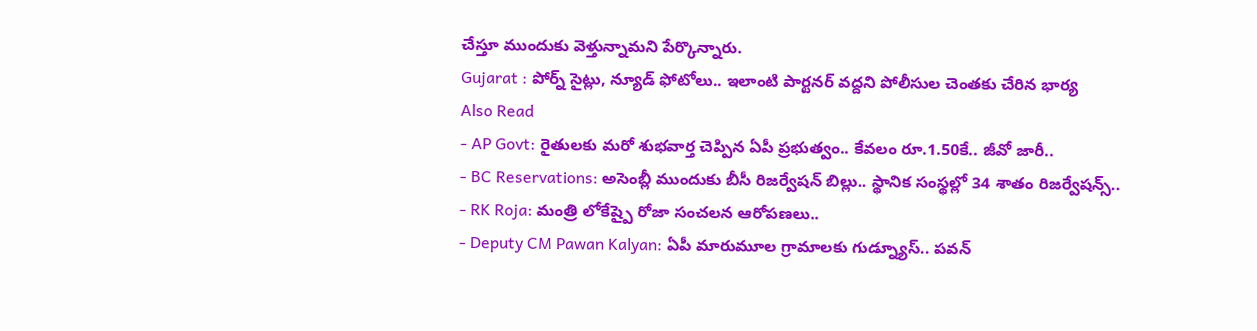చేస్తూ ముందుకు వెళ్తున్నామని పేర్కొన్నారు.
Gujarat : పోర్న్ సైట్లు, న్యూడ్ ఫోటోలు.. ఇలాంటి పార్టనర్ వద్దని పోలీసుల చెంతకు చేరిన భార్య
Also Read
- AP Govt: రైతులకు మరో శుభవార్త చెప్పిన ఏపీ ప్రభుత్వం.. కేవలం రూ.1.50కే.. జీవో జారీ..
- BC Reservations: అసెంబ్లీ ముందుకు బీసీ రిజర్వేషన్ బిల్లు.. స్థానిక సంస్థల్లో 34 శాతం రిజర్వేషన్స్..
- RK Roja: మంత్రి లోకేష్పై రోజా సంచలన ఆరోపణలు..
- Deputy CM Pawan Kalyan: ఏపీ మారుమూల గ్రామాలకు గుడ్న్యూస్.. పవన్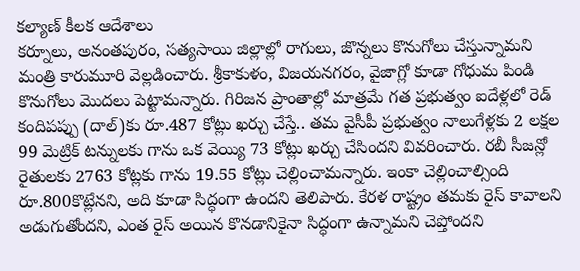కల్యాణ్ కీలక ఆదేశాలు
కర్నూలు, అనంతపురం, సత్యసాయి జిల్లాల్లో రాగులు, జొన్నలు కొనుగోలు చేస్తున్నామని మంత్రి కారుమూరి వెల్లడించారు. శ్రీకాకుళం, విజయనగరం, వైజాగ్లో కూడా గోధుమ పిండి కొనుగోలు మొదలు పెట్టామన్నారు. గిరిజన ప్రాంతాల్లో మాత్రమే గత ప్రభుత్వం ఐదేళ్లలో రెడ్ కందిపప్పు (దాల్)కు రూ.487 కోట్లు ఖర్చు చేస్తే.. తమ వైసీపీ ప్రభుత్వం నాలుగేళ్లకు 2 లక్షల 99 మెట్రిక్ టన్నులకు గాను ఒక వెయ్యి 73 కోట్లు ఖర్చు చేసిందని వివరించారు. రబీ సీజన్లో రైతులకు 2763 కోట్లకు గాను 19.55 కోట్లు చెల్లించామన్నారు. ఇంకా చెల్లించాల్సింది రూ.800కొట్లేనని, అది కూడా సిద్ధంగా ఉందని తెలిపారు. కేరళ రాష్ట్రం తమకు రైస్ కావాలని అడుగుతోందని, ఎంత రైస్ అయిన కొనడానికైనా సిద్ధంగా ఉన్నామని చెప్తోందని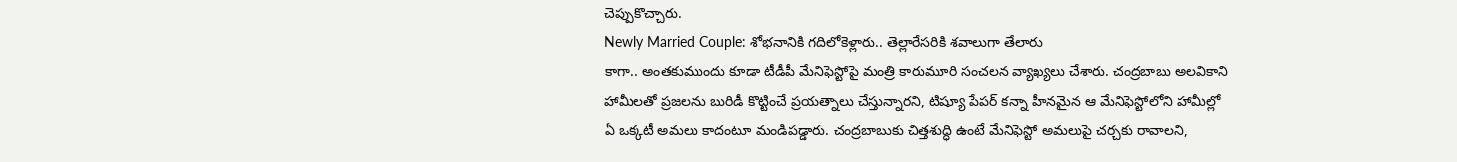చెప్పుకొచ్చారు.
Newly Married Couple: శోభనానికి గదిలోకెళ్లారు.. తెల్లారేసరికి శవాలుగా తేలారు
కాగా.. అంతకుముందు కూడా టీడీపీ మేనిఫెస్టోపై మంత్రి కారుమూరి సంచలన వ్యాఖ్యలు చేశారు. చంద్రబాబు అలవికాని హామీలతో ప్రజలను బురిడీ కొట్టించే ప్రయత్నాలు చేస్తున్నారని, టిష్యూ పేపర్ కన్నా హీనమైన ఆ మేనిఫెస్టోలోని హామీల్లో ఏ ఒక్కటీ అమలు కాదంటూ మండిపడ్డారు. చంద్రబాబుకు చిత్తశుద్ధి ఉంటే మేనిఫెస్టో అమలుపై చర్చకు రావాలని,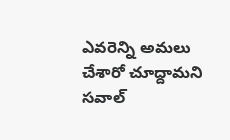ఎవరెన్ని అమలు చేశారో చూద్దామని సవాల్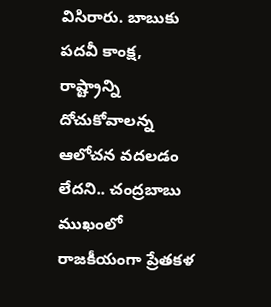విసిరారు. బాబుకు పదవీ కాంక్ష, రాష్ట్రాన్ని దోచుకోవాలన్న ఆలోచన వదలడం లేదని.. చంద్రబాబు ముఖంలో రాజకీయంగా ప్రేతకళ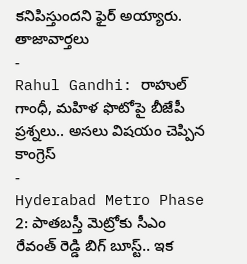కనిపిస్తుందని ఫైర్ అయ్యారు.
తాజావార్తలు
-
Rahul Gandhi: రాహుల్ గాంధీ, మహిళ ఫొటోపై బీజేపీ ప్రశ్నలు.. అసలు విషయం చెప్పిన కాంగ్రెస్
-
Hyderabad Metro Phase 2: పాతబస్తీ మెట్రోకు సీఎం రేవంత్ రెడ్డి బిగ్ బూస్ట్.. ఇక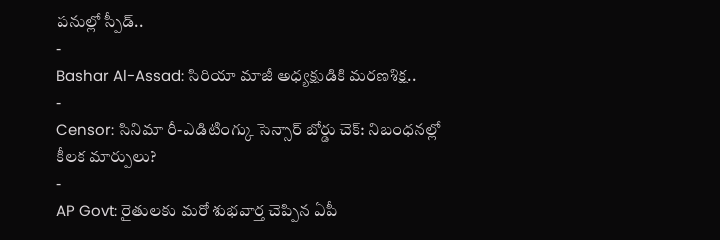పనుల్లో స్పీడ్..
-
Bashar Al-Assad: సిరియా మాజీ అధ్యక్షుడికి మరణశిక్ష..
-
Censor: సినిమా రీ-ఎడిటింగ్కు సెన్సార్ బోర్డు చెక్: నిబంధనల్లో కీలక మార్పులు?
-
AP Govt: రైతులకు మరో శుభవార్త చెప్పిన ఏపీ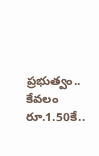ప్రభుత్వం.. కేవలం రూ.1.50కే..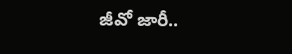జీవో జారీ..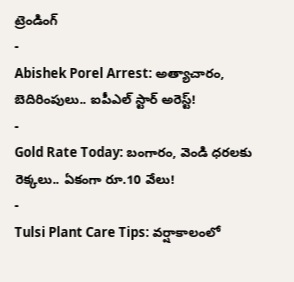ట్రెండింగ్
-
Abishek Porel Arrest: అత్యాచారం, బెదిరింపులు.. ఐపీఎల్ స్టార్ అరెస్ట్!
-
Gold Rate Today: బంగారం, వెండి ధరలకు రెక్కలు.. ఏకంగా రూ.10 వేలు!
-
Tulsi Plant Care Tips: వర్షాకాలంలో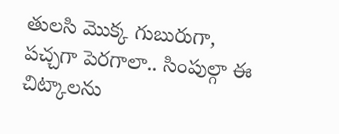తులసి మొక్క గుబురుగా, పచ్చగా పెరగాలా.. సింపుల్గా ఈ చిట్కాలను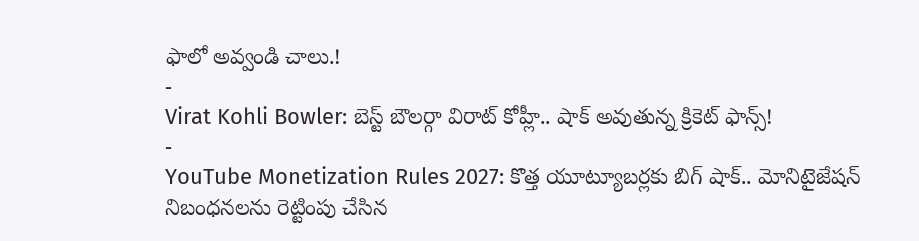ఫాలో అవ్వండి చాలు.!
-
Virat Kohli Bowler: బెస్ట్ బౌలర్గా విరాట్ కోహ్లీ.. షాక్ అవుతున్న క్రికెట్ ఫాన్స్!
-
YouTube Monetization Rules 2027: కొత్త యూట్యూబర్లకు బిగ్ షాక్.. మోనిటైజేషన్ నిబంధనలను రెట్టింపు చేసిన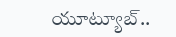యూట్యూబ్..